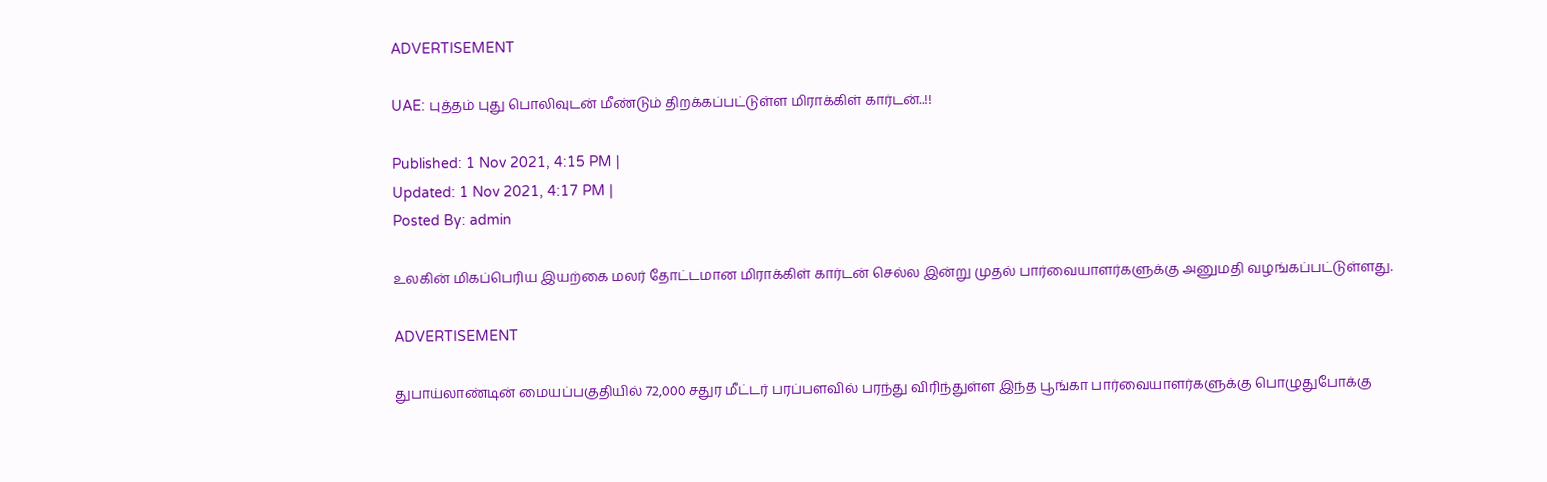ADVERTISEMENT

UAE: புத்தம் புது பொலிவுடன் மீண்டும் திறக்கப்பட்டுள்ள மிராக்கிள் கார்டன்..!!

Published: 1 Nov 2021, 4:15 PM |
Updated: 1 Nov 2021, 4:17 PM |
Posted By: admin

உலகின் மிகப்பெரிய இயற்கை மலர் தோட்டமான மிராக்கிள் கார்டன் செல்ல இன்று முதல் பார்வையாளர்களுக்கு அனுமதி வழங்கப்பட்டுள்ளது.

ADVERTISEMENT

துபாய்லாண்டின் மையப்பகுதியில் 72,000 சதுர மீட்டர் பரப்பளவில் பரந்து விரிந்துள்ள இந்த பூங்கா பார்வையாளர்களுக்கு பொழுதுபோக்கு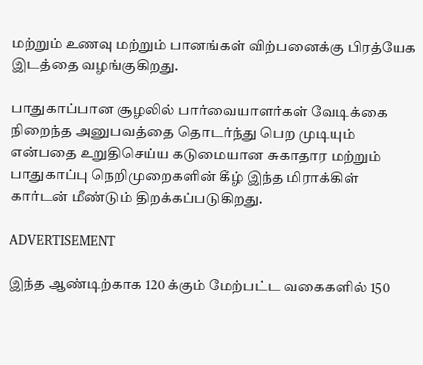மற்றும் உணவு மற்றும் பானங்கள் விற்பனைக்கு பிரத்யேக இடத்தை வழங்குகிறது.

பாதுகாப்பான சூழலில் பார்வையாளர்கள் வேடிக்கை நிறைந்த அனுபவத்தை தொடர்ந்து பெற முடியும் என்பதை உறுதிசெய்ய கடுமையான சுகாதார மற்றும் பாதுகாப்பு நெறிமுறைகளின் கீழ் இந்த மிராக்கிள் கார்டன் மீண்டும் திறக்கப்படுகிறது.

ADVERTISEMENT

இந்த ஆண்டிற்காக 120 க்கும் மேற்பட்ட வகைகளில் 150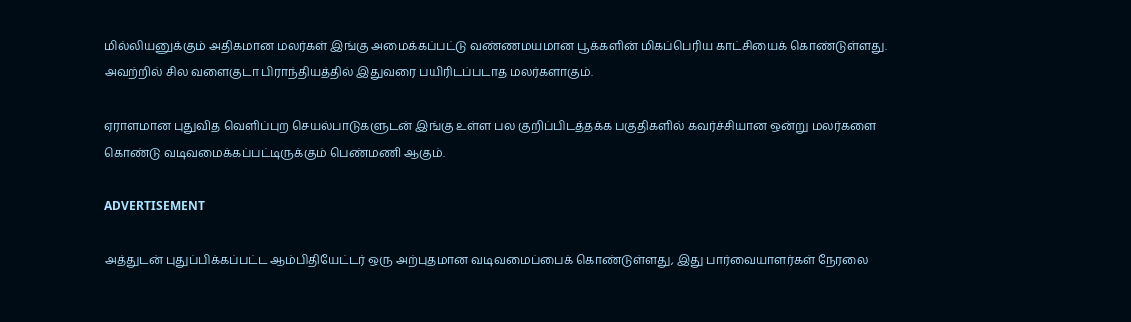மில்லியனுக்கும் அதிகமான மலர்கள் இங்கு அமைக்கப்பட்டு வண்ணமயமான பூக்களின் மிகப்பெரிய காட்சியைக் கொண்டுள்ளது. அவற்றில் சில வளைகுடா பிராந்தியத்தில் இதுவரை பயிரிடப்படாத மலர்களாகும்.

ஏராளமான புதுவித வெளிப்புற செயல்பாடுகளுடன் இங்கு உள்ள பல குறிப்பிடத்தக்க பகுதிகளில் கவர்ச்சியான ஒன்று மலர்களை கொண்டு வடிவமைக்கப்பட்டிருக்கும் பெண்மணி ஆகும்.

ADVERTISEMENT

அத்துடன் புதுப்பிக்கப்பட்ட ஆம்பிதியேட்டர் ஒரு அற்புதமான வடிவமைப்பைக் கொண்டுள்ளது, இது பார்வையாளர்கள் நேரலை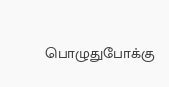பொழுதுபோக்கு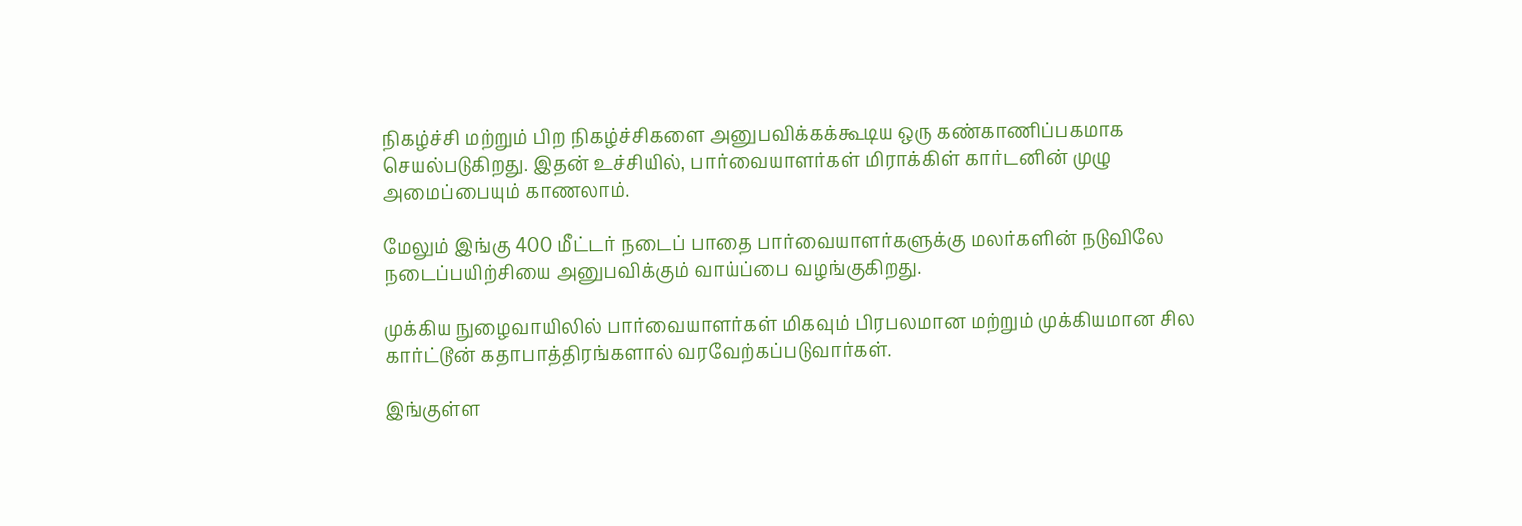நிகழ்ச்சி மற்றும் பிற நிகழ்ச்சிகளை அனுபவிக்கக்கூடிய ஒரு கண்காணிப்பகமாக செயல்படுகிறது. இதன் உச்சியில், பார்வையாளர்கள் மிராக்கிள் கார்டனின் முழு அமைப்பையும் காணலாம்.

மேலும் இங்கு 400 மீட்டர் நடைப் பாதை பார்வையாளர்களுக்கு மலர்களின் நடுவிலே நடைப்பயிற்சியை அனுபவிக்கும் வாய்ப்பை வழங்குகிறது.

முக்கிய நுழைவாயிலில் பார்வையாளர்கள் மிகவும் பிரபலமான மற்றும் முக்கியமான சில கார்ட்டூன் கதாபாத்திரங்களால் வரவேற்கப்படுவார்கள்.

இங்குள்ள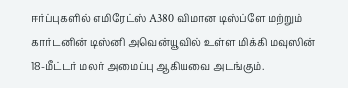ஈர்ப்புகளில் எமிரேட்ஸ் A380 விமான டிஸ்ப்ளே மற்றும் கார்டனின் டிஸ்னி அவென்யூவில் உள்ள மிக்கி மவுஸின் 18-மீட்டர் மலர் அமைப்பு ஆகியவை அடங்கும்.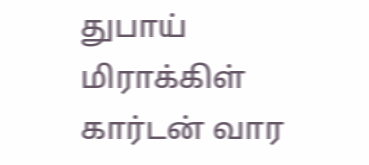துபாய் மிராக்கிள் கார்டன் வார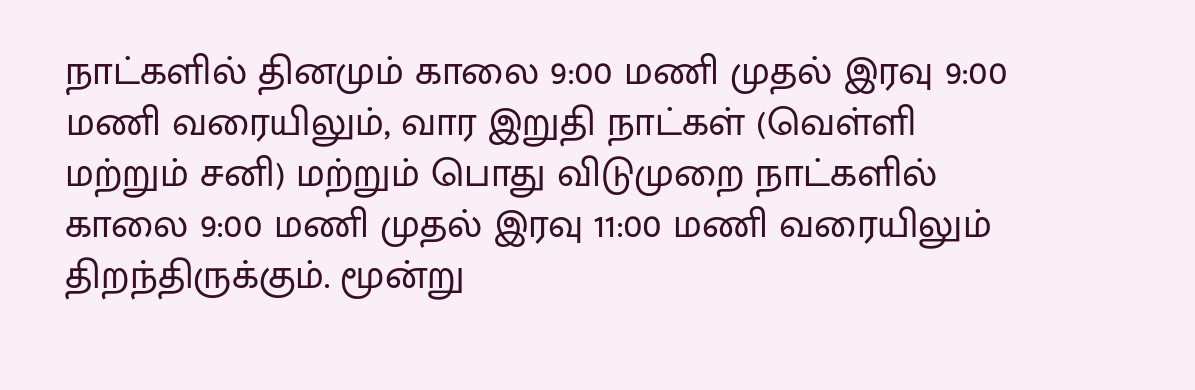நாட்களில் தினமும் காலை 9:00 மணி முதல் இரவு 9:00 மணி வரையிலும், வார இறுதி நாட்கள் (வெள்ளி மற்றும் சனி) மற்றும் பொது விடுமுறை நாட்களில் காலை 9:00 மணி முதல் இரவு 11:00 மணி வரையிலும் திறந்திருக்கும். மூன்று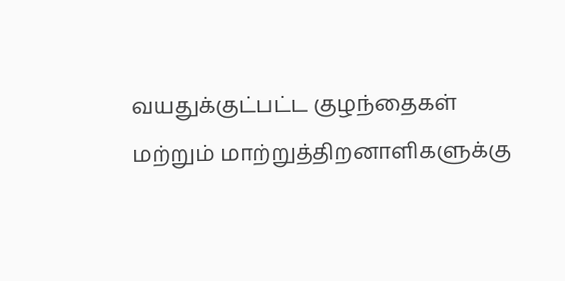வயதுக்குட்பட்ட குழந்தைகள் மற்றும் மாற்றுத்திறனாளிகளுக்கு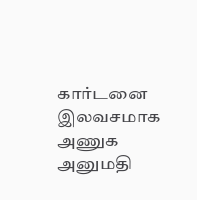கார்டனை இலவசமாக அணுக அனுமதி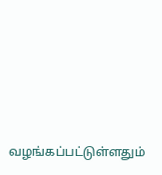வழங்கப்பட்டுள்ளதும்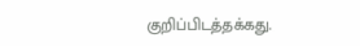குறிப்பிடத்தக்கது.